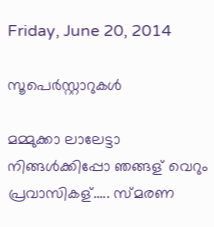Friday, June 20, 2014

സൂപെര്‍സ്റ്റാറുകള്‍

മമ്മുക്കാ ലാലേട്ടാ നിങ്ങള്‍ക്കിപ്പോ ഞങ്ങള് വെറും പ്രവാസികള്..... സ്മരണ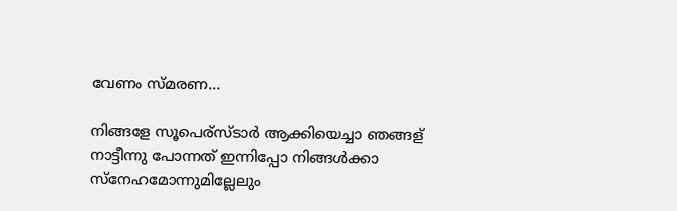വേണം സ്മരണ...

നിങ്ങളേ സൂപെര്സ്ടാര്‍ ആക്കിയെച്ചാ ഞങ്ങള് നാട്ടീന്നു പോന്നത് ഇന്നിപ്പോ നിങ്ങള്‍ക്കാ സ്നേഹമോന്നുമില്ലേലും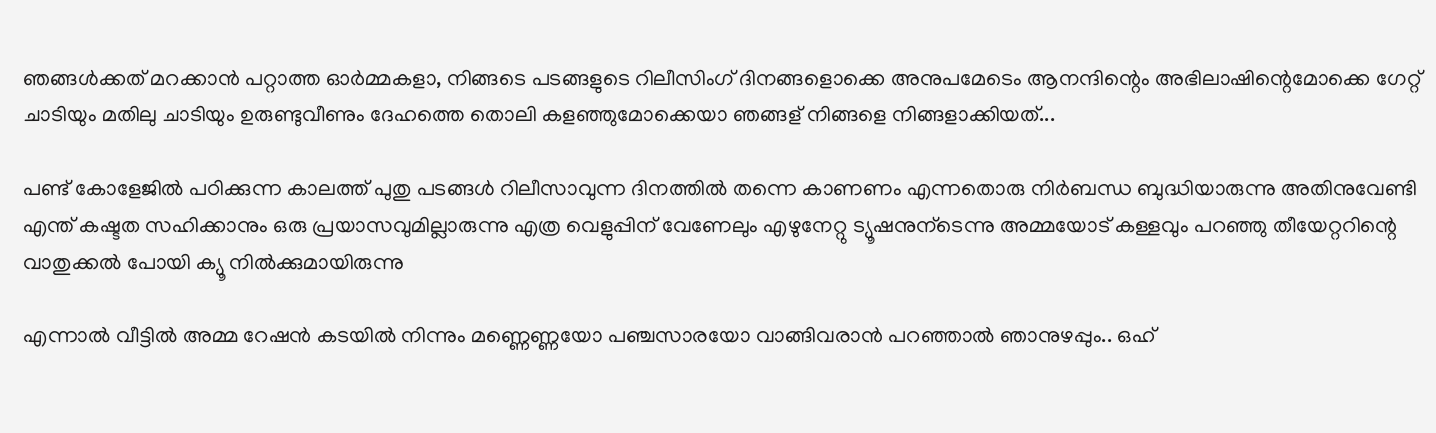ഞങ്ങള്‍ക്കത് മറക്കാന്‍ പറ്റാത്ത ഓര്‍മ്മകളാ, നിങ്ങടെ പടങ്ങളുടെ റിലീസിംഗ് ദിനങ്ങളൊക്കെ അനുപമേടെം ആനന്ദിന്റെം അഭിലാഷിന്റെമോക്കെ ഗേറ്റ് ചാടിയും മതിലു ചാടിയും ഉരുണ്ടുവീണും ദേഹത്തെ തൊലി കളഞ്ഞുമോക്കെയാ ഞങ്ങള് നിങ്ങളെ നിങ്ങളാക്കിയത്...

പണ്ട് കോളേജില്‍ പഠിക്കുന്ന കാലത്ത് പുതു പടങ്ങള്‍ റിലീസാവുന്ന ദിനത്തില്‍ തന്നെ കാണണം എന്നതൊരു നിര്‍ബന്ധ ബുദ്ധിയാരുന്നു അതിനുവേണ്ടി എന്ത് കഷ്ടത സഹിക്കാനും ഒരു പ്രയാസവുമില്ലാരുന്നു എത്ര വെളുപ്പിന് വേണേലും എഴുനേറ്റു ട്യൂഷനുന്ടെന്നു അമ്മയോട് കള്ളവും പറഞ്ഞു തീയേറ്ററിന്റെ വാതുക്കല്‍ പോയി ക്യൂ നില്‍ക്കുമായിരുന്നു

എന്നാല്‍ വീട്ടില്‍ അമ്മ റേഷന്‍ കടയില്‍ നിന്നും മണ്ണെണ്ണയോ പഞ്ചസാരയോ വാങ്ങിവരാന്‍ പറഞ്ഞാല്‍ ഞാനുഴപ്പും.. ഒഹ്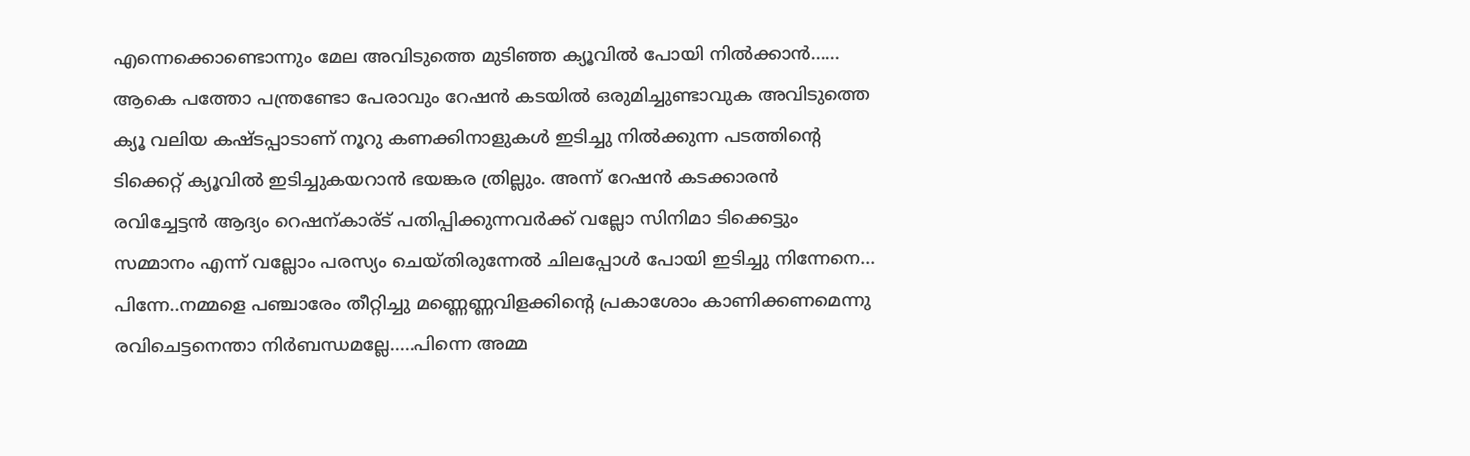എന്നെക്കൊണ്ടൊന്നും മേല അവിടുത്തെ മുടിഞ്ഞ ക്യൂവില്‍ പോയി നില്‍ക്കാന്‍...... ആകെ പത്തോ പന്ത്രണ്ടോ പേരാവും റേഷന്‍ കടയില്‍ ഒരുമിച്ചുണ്ടാവുക അവിടുത്തെ ക്യൂ വലിയ കഷ്ടപ്പാടാണ് നൂറു കണക്കിനാളുകള്‍ ഇടിച്ചു നില്‍ക്കുന്ന പടത്തിന്റെ ടിക്കെറ്റ് ക്യൂവില്‍ ഇടിച്ചുകയറാന്‍ ഭയങ്കര ത്രില്ലും. അന്ന് റേഷന്‍ കടക്കാരന്‍ രവിച്ചേട്ടന്‍ ആദ്യം റെഷന്കാര്ട് പതിപ്പിക്കുന്നവര്‍ക്ക് വല്ലോ സിനിമാ ടിക്കെട്ടും സമ്മാനം എന്ന് വല്ലോം പരസ്യം ചെയ്തിരുന്നേല്‍ ചിലപ്പോള്‍ പോയി ഇടിച്ചു നിന്നേനെ... പിന്നേ..നമ്മളെ പഞ്ചാരേം തീറ്റിച്ചു മണ്ണെണ്ണവിളക്കിന്റെ പ്രകാശോം കാണിക്കണമെന്നു രവിചെട്ടനെന്താ നിര്‍ബന്ധമല്ലേ.....പിന്നെ അമ്മ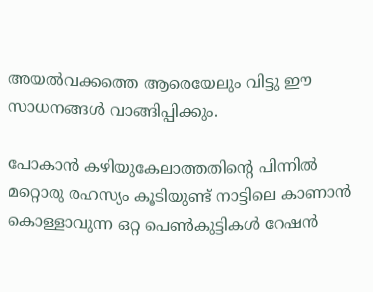അയല്‍വക്കത്തെ ആരെയേലും വിട്ടു ഈ സാധനങ്ങള്‍ വാങ്ങിപ്പിക്കും.

പോകാന്‍ കഴിയുകേലാത്തതിന്റെ പിന്നില്‍ മറ്റൊരു രഹസ്യം കൂടിയുണ്ട് നാട്ടിലെ കാണാന്‍ കൊള്ളാവുന്ന ഒറ്റ പെണ്‍കുട്ടികള്‍ റേഷന്‍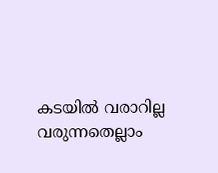കടയില്‍ വരാറില്ല വരുന്നതെല്ലാം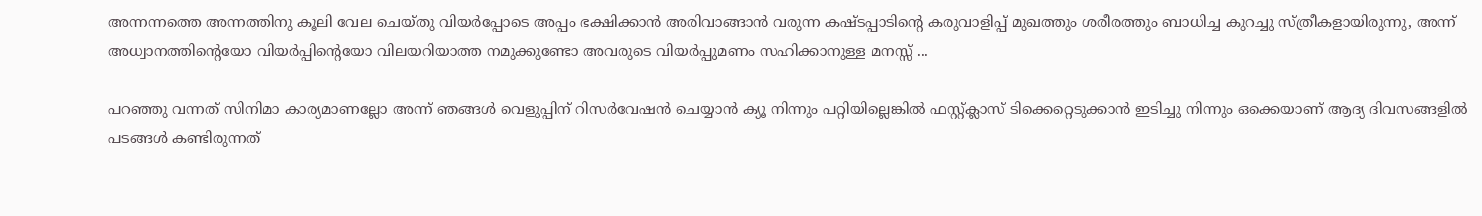അന്നന്നത്തെ അന്നത്തിനു കൂലി വേല ചെയ്തു വിയര്‍പ്പോടെ അപ്പം ഭക്ഷിക്കാന്‍ അരിവാങ്ങാന്‍ വരുന്ന കഷ്ടപ്പാടിന്റെ കരുവാളിപ്പ് മുഖത്തും ശരീരത്തും ബാധിച്ച കുറച്ചു സ്ത്രീകളായിരുന്നു, അന്ന് അധ്വാനത്തിന്റെയോ വിയര്‍പ്പിന്റെയോ വിലയറിയാത്ത നമുക്കുണ്ടോ അവരുടെ വിയര്‍പ്പുമണം സഹിക്കാനുള്ള മനസ്സ് ...

പറഞ്ഞു വന്നത് സിനിമാ കാര്യമാണല്ലോ അന്ന് ഞങ്ങള്‍ വെളുപ്പിന് റിസര്‍വേഷന്‍ ചെയ്യാന്‍ ക്യൂ നിന്നും പറ്റിയില്ലെങ്കില്‍ ഫസ്റ്റ്ക്ലാസ് ടിക്കെറ്റെടുക്കാന്‍ ഇടിച്ചു നിന്നും ഒക്കെയാണ് ആദ്യ ദിവസങ്ങളില്‍ പടങ്ങള്‍ കണ്ടിരുന്നത്‌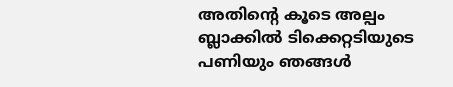അതിന്‍റെ കൂടെ അല്പം ബ്ലാക്കില്‍ ടിക്കെറ്റടിയുടെ പണിയും ഞങ്ങള്‍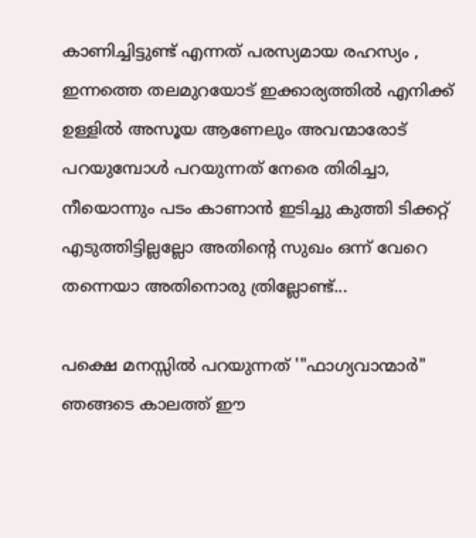കാണിച്ചിട്ടുണ്ട് എന്നത് പരസ്യമായ രഹസ്യം , ഇന്നത്തെ തലമുറയോട് ഇക്കാര്യത്തില്‍ എനിക്ക് ഉള്ളില്‍ അസൂയ ആണേലും അവന്മാരോട് പറയുമ്പോള്‍ പറയുന്നത് നേരെ തിരിച്ചാ, നീയൊന്നും പടം കാണാന്‍ ഇടിച്ചു കുത്തി ടിക്കറ്റ്‌ എടുത്തിട്ടില്ലല്ലോ അതിന്‍റെ സുഖം ഒന്ന് വേറെ തന്നെയാ അതിനൊരു ത്രില്ലോണ്ട്...

പക്ഷെ മനസ്സില്‍ പറയുന്നത് '"ഫാഗ്യവാന്മാര്‍" ഞങ്ങടെ കാലത്ത് ഈ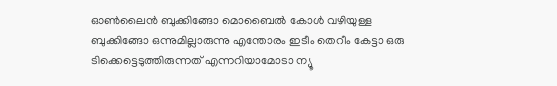ഓണ്‍ലൈന്‍ ബുക്കിങ്ങോ മൊബൈല്‍ കോള്‍ വഴിയുള്ള ബുക്കിങ്ങോ ഒന്നുമില്ലാരുന്നു എന്തോരം ഇടീം തെറീം കേട്ടാ ഒരു ടിക്കെട്ടെടുത്തിരുന്നത് എന്നറിയാമോടാ ന്യൂ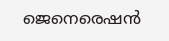ജെനെരെഷന്‍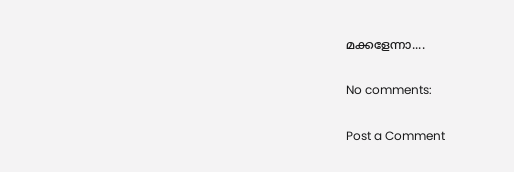മക്കളേന്നാ....

No comments:

Post a Comment